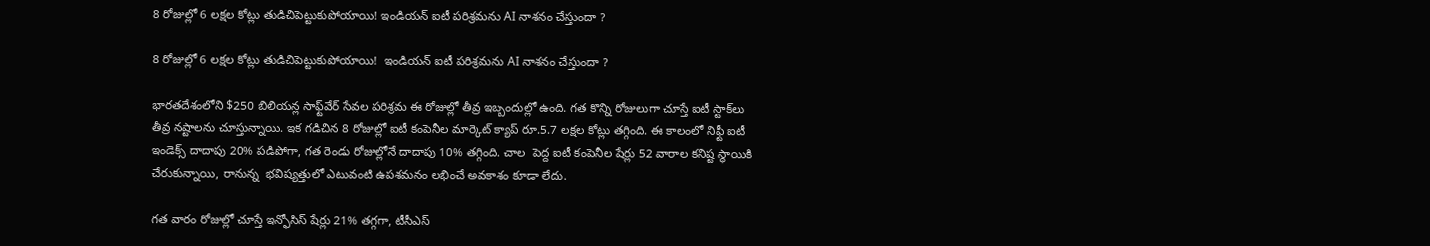8 రోజుల్లో 6 లక్షల కోట్లు తుడిచిపెట్టుకుపోయాయి! ఇండియన్ ఐటీ పరిశ్రమను AI నాశనం చేస్తుందా ?

8 రోజుల్లో 6 లక్షల కోట్లు తుడిచిపెట్టుకుపోయాయి!  ఇండియన్ ఐటీ పరిశ్రమను AI నాశనం చేస్తుందా ?

భారతదేశంలోని $250 బిలియన్ల సాఫ్ట్‌వేర్ సేవల పరిశ్రమ ఈ రోజుల్లో తీవ్ర ఇబ్బందుల్లో ఉంది. గత కొన్ని రోజులుగా చూస్తే ఐటీ స్టాక్‌లు తీవ్ర నష్టాలను చూస్తున్నాయి. ఇక గడిచిన 8 రోజుల్లో ఐటీ కంపెనీల మార్కెట్ క్యాప్ రూ.5.7 లక్షల కోట్లు తగ్గింది. ఈ కాలంలో నిఫ్టీ ఐటీ ఇండెక్స్ దాదాపు 20% పడిపోగా, గత రెండు రోజుల్లోనే దాదాపు 10% తగ్గింది. చాల  పెద్ద ఐటీ కంపెనీల షేర్లు 52 వారాల కనిష్ట స్థాయికి చేరుకున్నాయి, రానున్న  భవిష్యత్తులో ఎటువంటి ఉపశమనం లభించే అవకాశం కూడా లేదు.

గత వారం రోజుల్లో చూస్తే ఇన్ఫోసిస్ షేర్లు 21% తగ్గగా, టీసీఎస్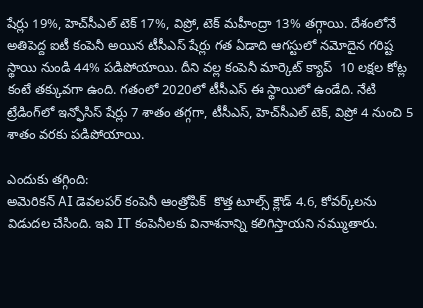షేర్లు 19%, హెచ్‌సీఎల్ టెక్ 17%, విప్రో, టెక్ మహీంద్రా 13% తగ్గాయి. దేశంలోనే అతిపెద్ద ఐటీ కంపెనీ అయిన టీసీఎస్ షేర్లు గత ఏడాది ఆగస్టులో నమోదైన గరిష్ట స్థాయి నుండి 44% పడిపోయాయి. దీని వల్ల కంపెనీ మార్కెట్ క్యాప్  10 లక్షల కోట్ల కంటే తక్కువగా ఉంది. గతంలో 2020లో టీసీఎస్ ఈ స్థాయిలో ఉండేది. నేటి ట్రేడింగ్‌లో ఇన్ఫోసిస్ షేర్లు 7 శాతం తగ్గగా, టీసీఎస్, హెచ్‌సీఎల్ టెక్, విప్రో 4 నుంచి 5 శాతం వరకు పడిపోయాయి.

ఎందుకు తగ్గింది:
అమెరికన్ AI డెవలపర్ కంపెనీ ఆంత్రోపిక్  కొత్త టూల్స్ క్లౌడ్ 4.6, కోవర్క్‌లను విడుదల చేసింది. ఇవి IT కంపెనీలకు వినాశనాన్ని కలిగిస్తాయని నమ్ముతారు.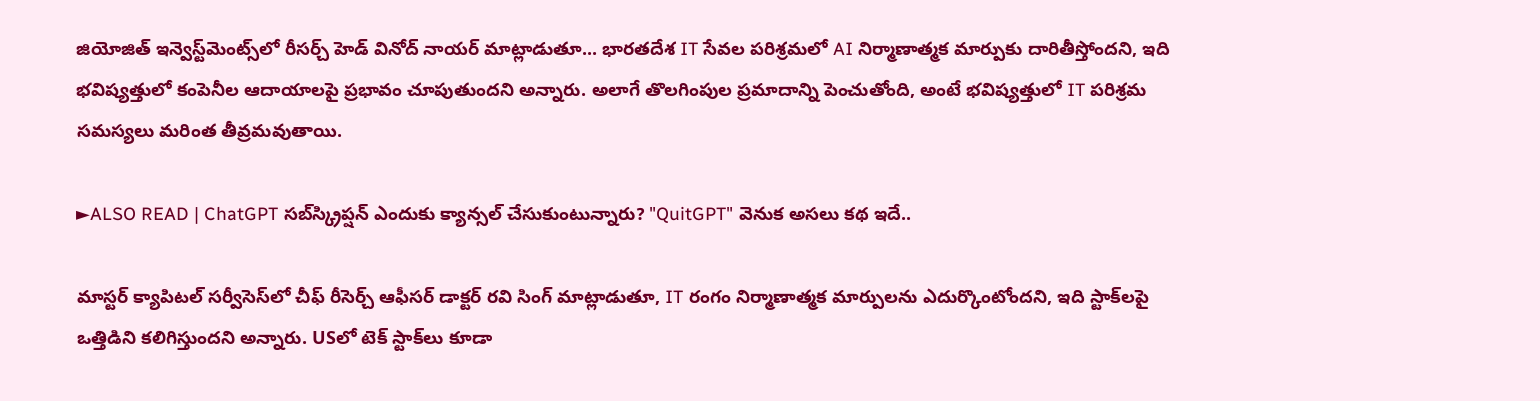జియోజిత్ ఇన్వెస్ట్‌మెంట్స్‌లో రీసర్చ్ హెడ్ వినోద్ నాయర్ మాట్లాడుతూ... భారతదేశ IT సేవల పరిశ్రమలో AI నిర్మాణాత్మక మార్పుకు దారితీస్తోందని, ఇది భవిష్యత్తులో కంపెనీల ఆదాయాలపై ప్రభావం చూపుతుందని అన్నారు. అలాగే తొలగింపుల ప్రమాదాన్ని పెంచుతోంది, అంటే భవిష్యత్తులో IT పరిశ్రమ సమస్యలు మరింత తీవ్రమవుతాయి.

►ALSO READ | ChatGPT సబ్‌స్క్రిప్షన్‌ ఎందుకు క్యాన్సల్ చేసుకుంటున్నారు? "QuitGPT" వెనుక అసలు కథ ఇదే..

మాస్టర్ క్యాపిటల్ సర్వీసెస్‌లో చీఫ్ రీసెర్చ్ ఆఫీసర్ డాక్టర్ రవి సింగ్ మాట్లాడుతూ, IT రంగం నిర్మాణాత్మక మార్పులను ఎదుర్కొంటోందని, ఇది స్టాక్‌లపై ఒత్తిడిని కలిగిస్తుందని అన్నారు. USలో టెక్ స్టాక్‌లు కూడా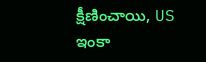క్షీణించాయి, US ఇంకా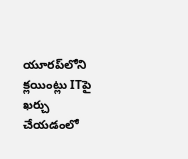యూరప్‌లోని క్లయింట్లు ITపై ఖర్చు చేయడంలో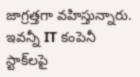జాగ్రత్తగా వహిస్తున్నారు. ఇవన్నీ IT కంపెనీ స్టాక్‌లపై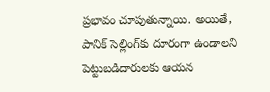ప్రభావం చూపుతున్నాయి. అయితే, పానిక్ సెల్లింగ్‌కు దూరంగా ఉండాలని పెట్టుబడిదారులకు ఆయన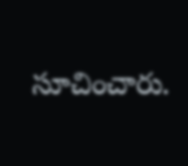సూచించారు.